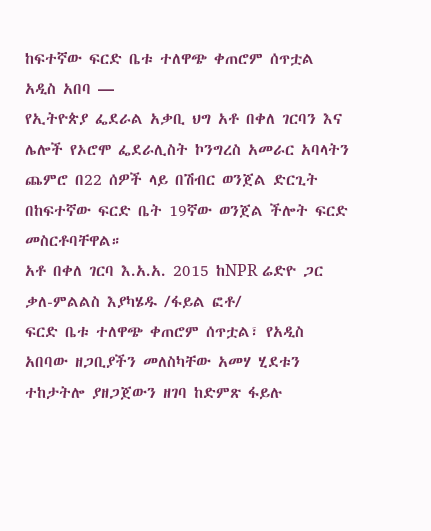ከፍተኛው ፍርድ ቤቱ ተለዋጭ ቀጠሮም ሰጥቷል
አዲስ አበባ —
የኢትዮጵያ ፌደራል አቃቢ ህግ አቶ በቀለ ገርባን እና ሌሎች የኦሮሞ ፌደራሊስት ኮንግረስ አመራር አባላትን ጨምሮ በ22 ሰዎች ላይ በሽብር ወንጀል ድርጊት በከፍተኛው ፍርድ ቤት 19ኛው ወንጀል ችሎት ፍርድ መስርቶባቸዋል።
አቶ በቀለ ገርባ እ.አ.አ. 2015 ከNPR ሬድዮ ጋር ቃለ-ምልልስ እያካሄዱ /ፋይል ፎቶ/
ፍርድ ቤቱ ተለዋጭ ቀጠሮም ሰጥቷል፣ የአዲስ አበባው ዘጋቢያችን መለስካቸው አመሃ ሂደቱን ተከታትሎ ያዘጋጀውን ዘገባ ከድምጽ ፋይሉ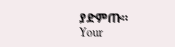ያድምጡ።
Your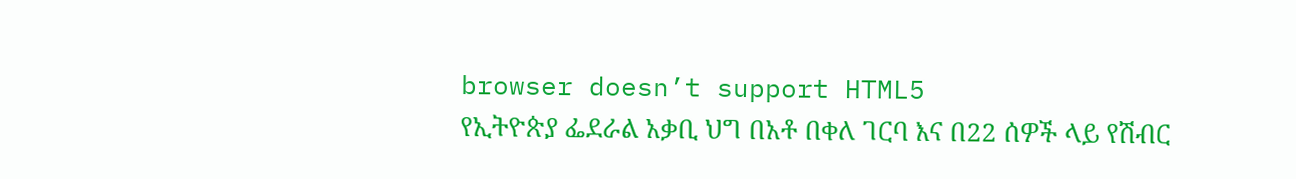browser doesn’t support HTML5
የኢትዮጵያ ፌደራል አቃቢ ህግ በአቶ በቀለ ገርባ እና በ22 ሰዎች ላይ የሽብር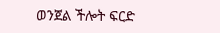ወንጀል ችሎት ፍርድ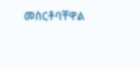መስርቶባቸዋል